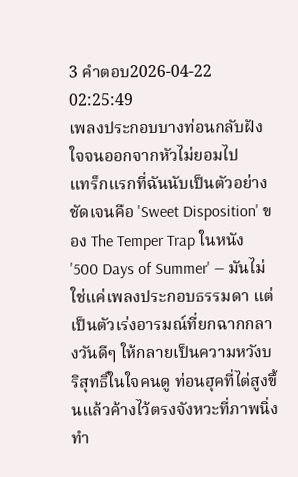3 คำตอบ2026-04-22 02:25:49
เพลงประกอบบางท่อนกลับฝังใจจนออกจากหัวไม่ยอมไป
แทร็กแรกที่ฉันนับเป็นตัวอย่างชัดเจนคือ 'Sweet Disposition' ของ The Temper Trap ในหนัง '500 Days of Summer' — มันไม่ใช่แค่เพลงประกอบธรรมดา แต่เป็นตัวเร่งอารมณ์ที่ยกฉากกลางวันดีๆ ให้กลายเป็นความหวังบริสุทธิ์ในใจคนดู ท่อนฮุคที่ไต่สูงขึ้นแล้วค้างไว้ตรงจังหวะที่ภาพนิ่งทำ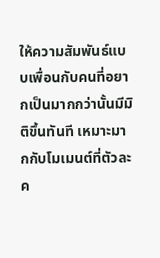ให้ความสัมพันธ์แบบเพื่อนกับคนที่อยากเป็นมากกว่านั้นมีมิติขึ้นทันที เหมาะมากกับโมเมนต์ที่ตัวละค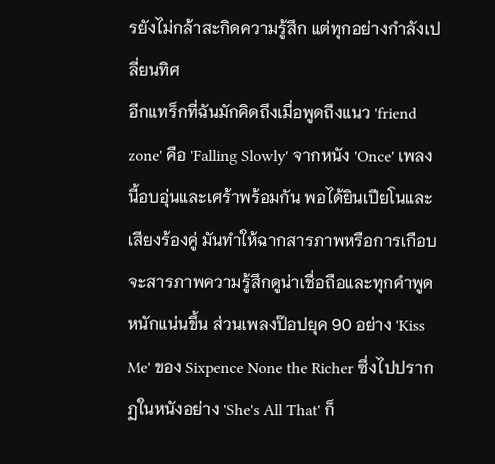รยังไม่กล้าสะกิดความรู้สึก แต่ทุกอย่างกำลังเปลี่ยนทิศ
อีกแทร็กที่ฉันมักคิดถึงเมื่อพูดถึงแนว 'friend zone' คือ 'Falling Slowly' จากหนัง 'Once' เพลงนี้อบอุ่นและเศร้าพร้อมกัน พอได้ยินเปียโนและเสียงร้องคู่ มันทำให้ฉากสารภาพหรือการเกือบจะสารภาพความรู้สึกดูน่าเชื่อถือและทุกคำพูดหนักแน่นขึ้น ส่วนเพลงป๊อปยุค 90 อย่าง 'Kiss Me' ของ Sixpence None the Richer ซึ่งไปปรากฏในหนังอย่าง 'She's All That' ก็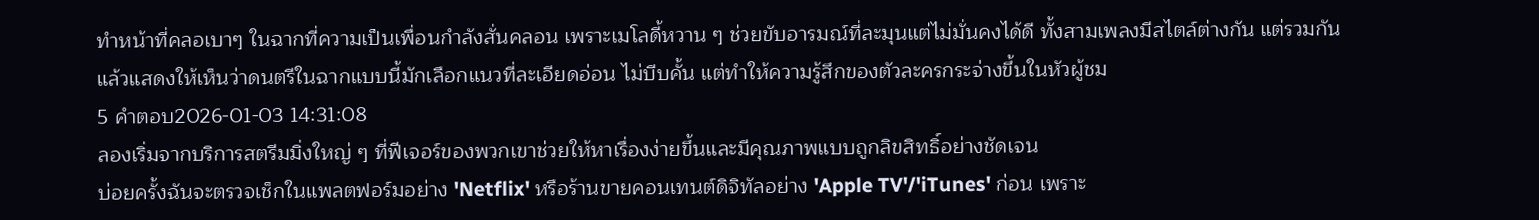ทำหน้าที่คลอเบาๆ ในฉากที่ความเป็นเพื่อนกำลังสั่นคลอน เพราะเมโลดี้หวาน ๆ ช่วยขับอารมณ์ที่ละมุนแต่ไม่มั่นคงได้ดี ทั้งสามเพลงมีสไตล์ต่างกัน แต่รวมกันแล้วแสดงให้เห็นว่าดนตรีในฉากแบบนี้มักเลือกแนวที่ละเอียดอ่อน ไม่บีบคั้น แต่ทำให้ความรู้สึกของตัวละครกระจ่างขึ้นในหัวผู้ชม
5 คำตอบ2026-01-03 14:31:08
ลองเริ่มจากบริการสตรีมมิ่งใหญ่ ๆ ที่ฟีเจอร์ของพวกเขาช่วยให้หาเรื่องง่ายขึ้นและมีคุณภาพแบบถูกลิขสิทธิ์อย่างชัดเจน
บ่อยครั้งฉันจะตรวจเช็กในแพลตฟอร์มอย่าง 'Netflix' หรือร้านขายคอนเทนต์ดิจิทัลอย่าง 'Apple TV'/'iTunes' ก่อน เพราะ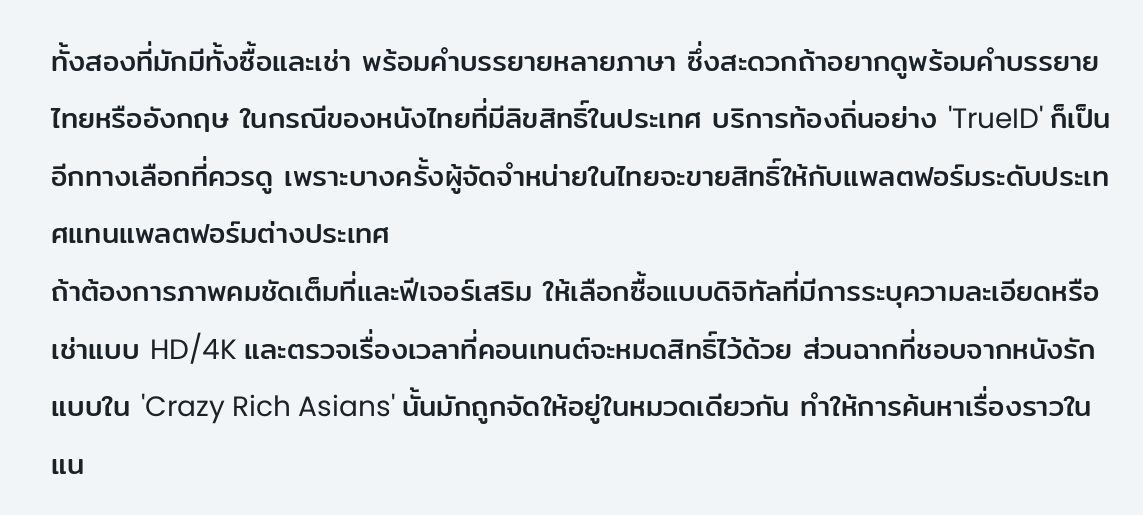ทั้งสองที่มักมีทั้งซื้อและเช่า พร้อมคำบรรยายหลายภาษา ซึ่งสะดวกถ้าอยากดูพร้อมคำบรรยายไทยหรืออังกฤษ ในกรณีของหนังไทยที่มีลิขสิทธิ์ในประเทศ บริการท้องถิ่นอย่าง 'TrueID' ก็เป็นอีกทางเลือกที่ควรดู เพราะบางครั้งผู้จัดจำหน่ายในไทยจะขายสิทธิ์ให้กับแพลตฟอร์มระดับประเทศแทนแพลตฟอร์มต่างประเทศ
ถ้าต้องการภาพคมชัดเต็มที่และฟีเจอร์เสริม ให้เลือกซื้อแบบดิจิทัลที่มีการระบุความละเอียดหรือเช่าแบบ HD/4K และตรวจเรื่องเวลาที่คอนเทนต์จะหมดสิทธิ์ไว้ด้วย ส่วนฉากที่ชอบจากหนังรักแบบใน 'Crazy Rich Asians' นั้นมักถูกจัดให้อยู่ในหมวดเดียวกัน ทำให้การค้นหาเรื่องราวในแน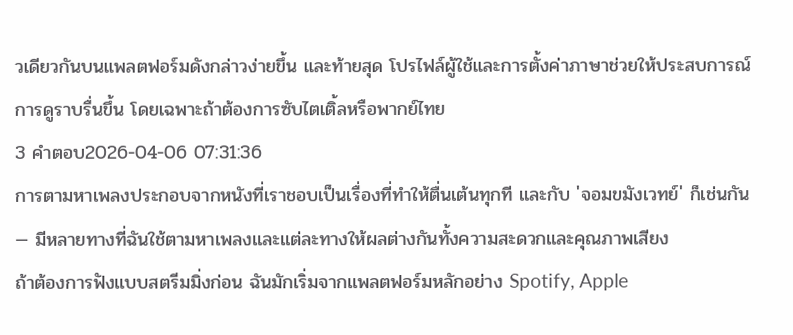วเดียวกันบนแพลตฟอร์มดังกล่าวง่ายขึ้น และท้ายสุด โปรไฟล์ผู้ใช้และการตั้งค่าภาษาช่วยให้ประสบการณ์การดูราบรื่นขึ้น โดยเฉพาะถ้าต้องการซับไตเติ้ลหรือพากย์ไทย
3 คำตอบ2026-04-06 07:31:36
การตามหาเพลงประกอบจากหนังที่เราชอบเป็นเรื่องที่ทำให้ตื่นเต้นทุกที และกับ 'จอมขมังเวทย์' ก็เช่นกัน — มีหลายทางที่ฉันใช้ตามหาเพลงและแต่ละทางให้ผลต่างกันทั้งความสะดวกและคุณภาพเสียง
ถ้าต้องการฟังแบบสตรีมมิ่งก่อน ฉันมักเริ่มจากแพลตฟอร์มหลักอย่าง Spotify, Apple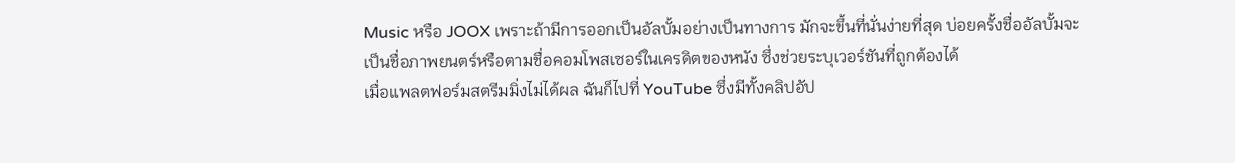Music หรือ JOOX เพราะถ้ามีการออกเป็นอัลบั้มอย่างเป็นทางการ มักจะขึ้นที่นั่นง่ายที่สุด บ่อยครั้งชื่ออัลบั้มจะเป็นชื่อภาพยนตร์หรือตามชื่อคอมโพสเซอร์ในเครดิตของหนัง ซึ่งช่วยระบุเวอร์ชันที่ถูกต้องได้
เมื่อแพลตฟอร์มสตรีมมิ่งไม่ได้ผล ฉันก็ไปที่ YouTube ซึ่งมีทั้งคลิปอัป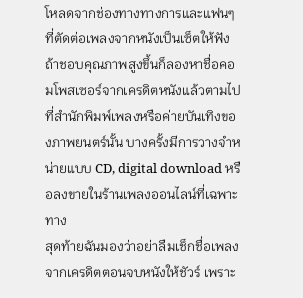โหลดจากช่องทางทางการและแฟนๆ ที่ตัดต่อเพลงจากหนังเป็นเซ็ตให้ฟัง ถ้าชอบคุณภาพสูงขึ้นก็ลองหาชื่อคอมโพสเซอร์จากเครดิตหนังแล้วตามไปที่สำนักพิมพ์เพลงหรือค่ายบันเทิงของภาพยนตร์นั้น บางครั้งมีการวางจำหน่ายแบบ CD, digital download หรือลงขายในร้านเพลงออนไลน์ที่เฉพาะทาง
สุดท้ายฉันมองว่าอย่าลืมเช็กชื่อเพลงจากเครดิตตอนจบหนังให้ชัวร์ เพราะ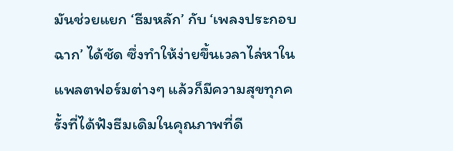มันช่วยแยก ‘ธีมหลัก’ กับ ‘เพลงประกอบฉาก’ ได้ชัด ซึ่งทำให้ง่ายขึ้นเวลาไล่หาในแพลตฟอร์มต่างๆ แล้วก็มีความสุขทุกครั้งที่ได้ฟังธีมเดิมในคุณภาพที่ดี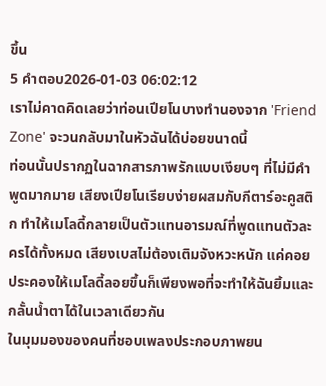ขึ้น
5 คำตอบ2026-01-03 06:02:12
เราไม่คาดคิดเลยว่าท่อนเปียโนบางทำนองจาก 'Friend Zone' จะวนกลับมาในหัวฉันได้บ่อยขนาดนี้
ท่อนนั้นปรากฏในฉากสารภาพรักแบบเงียบๆ ที่ไม่มีคำพูดมากมาย เสียงเปียโนเรียบง่ายผสมกับกีตาร์อะคูสติก ทำให้เมโลดี้กลายเป็นตัวแทนอารมณ์ที่พูดแทนตัวละครได้ทั้งหมด เสียงเบสไม่ต้องเติมจังหวะหนัก แค่คอยประคองให้เมโลดี้ลอยขึ้นก็เพียงพอที่จะทำให้ฉันยิ้มและกลั้นน้ำตาได้ในเวลาเดียวกัน
ในมุมมองของคนที่ชอบเพลงประกอบภาพยน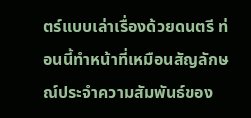ตร์แบบเล่าเรื่องด้วยดนตรี ท่อนนี้ทำหน้าที่เหมือนสัญลักษณ์ประจำความสัมพันธ์ของ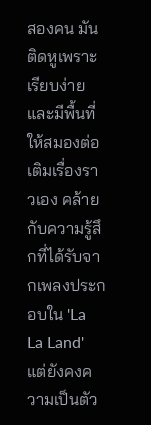สองคน มันติดหูเพราะเรียบง่ายและมีพื้นที่ให้สมองต่อเติมเรื่องราวเอง คล้ายกับความรู้สึกที่ได้รับจากเพลงประกอบใน 'La La Land' แต่ยังคงความเป็นตัว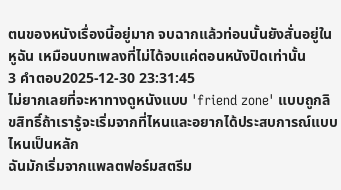ตนของหนังเรื่องนี้อยู่มาก จบฉากแล้วท่อนนั้นยังสั่นอยู่ในหูฉัน เหมือนบทเพลงที่ไม่ได้จบแค่ตอนหนังปิดเท่านั้น
3 คำตอบ2025-12-30 23:31:45
ไม่ยากเลยที่จะหาทางดูหนังแบบ 'friend zone' แบบถูกลิขสิทธิ์ถ้าเรารู้จะเริ่มจากที่ไหนและอยากได้ประสบการณ์แบบไหนเป็นหลัก
ฉันมักเริ่มจากแพลตฟอร์มสตรีม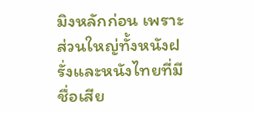มิงหลักก่อน เพราะส่วนใหญ่ทั้งหนังฝรั่งและหนังไทยที่มีชื่อเสีย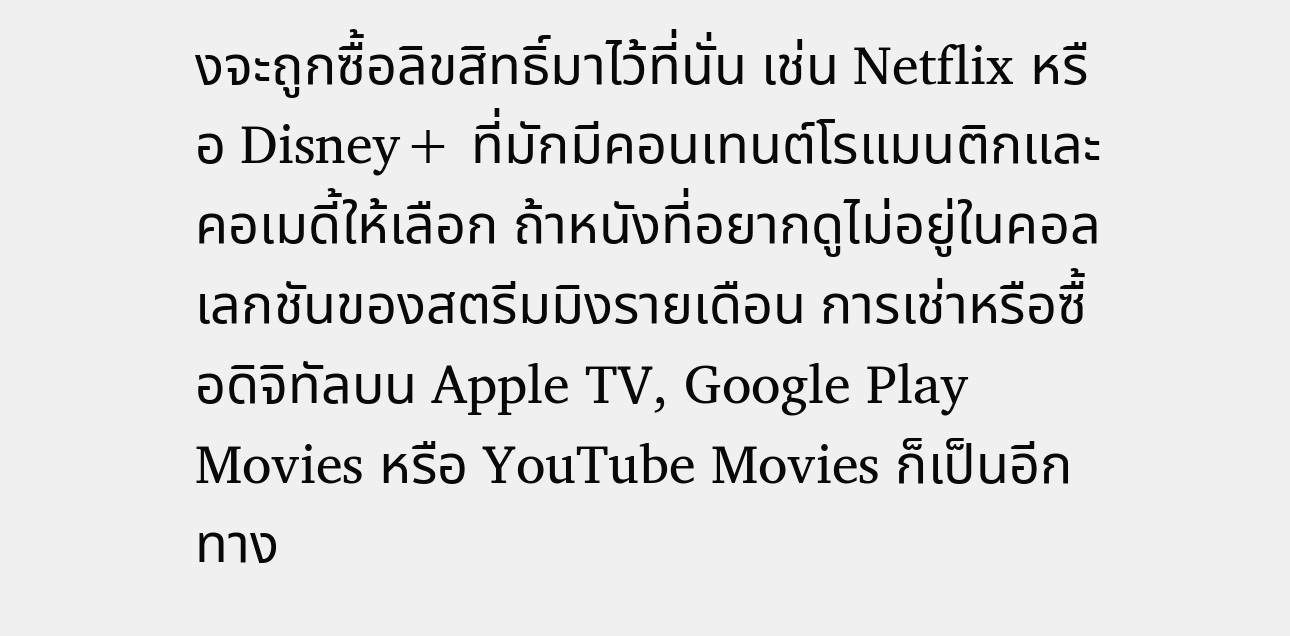งจะถูกซื้อลิขสิทธิ์มาไว้ที่นั่น เช่น Netflix หรือ Disney+ ที่มักมีคอนเทนต์โรแมนติกและคอเมดี้ให้เลือก ถ้าหนังที่อยากดูไม่อยู่ในคอลเลกชันของสตรีมมิงรายเดือน การเช่าหรือซื้อดิจิทัลบน Apple TV, Google Play Movies หรือ YouTube Movies ก็เป็นอีกทาง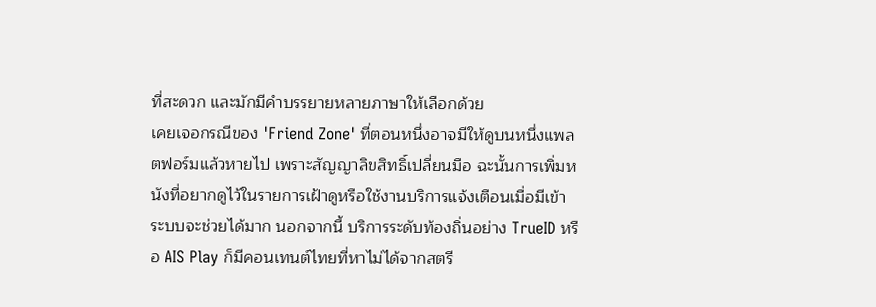ที่สะดวก และมักมีคำบรรยายหลายภาษาให้เลือกด้วย
เคยเจอกรณีของ 'Friend Zone' ที่ตอนหนึ่งอาจมีให้ดูบนหนึ่งแพลตฟอร์มแล้วหายไป เพราะสัญญาลิขสิทธิ์เปลี่ยนมือ ฉะนั้นการเพิ่มหนังที่อยากดูไว้ในรายการเฝ้าดูหรือใช้งานบริการแจ้งเตือนเมื่อมีเข้าระบบจะช่วยได้มาก นอกจากนี้ บริการระดับท้องถิ่นอย่าง TrueID หรือ AIS Play ก็มีคอนเทนต์ไทยที่หาไม่ได้จากสตรี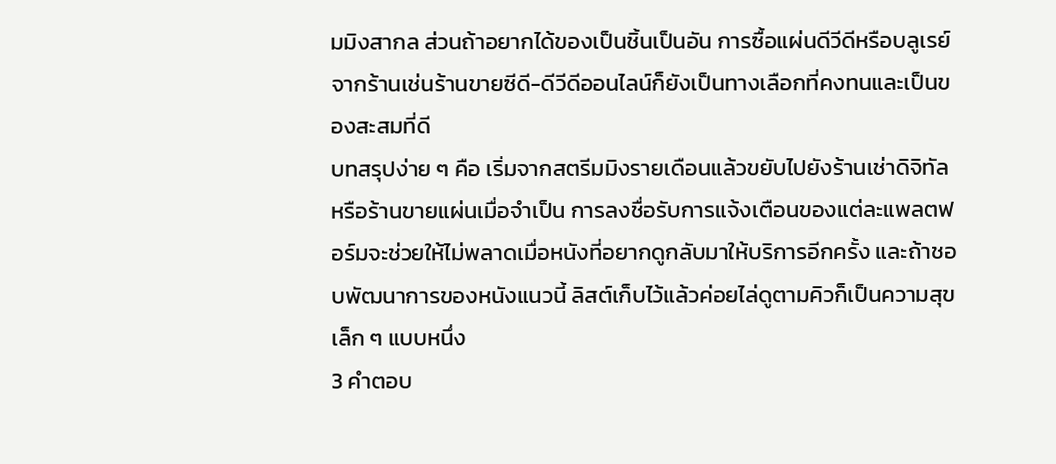มมิงสากล ส่วนถ้าอยากได้ของเป็นชิ้นเป็นอัน การซื้อแผ่นดีวีดีหรือบลูเรย์จากร้านเช่นร้านขายซีดี-ดีวีดีออนไลน์ก็ยังเป็นทางเลือกที่คงทนและเป็นของสะสมที่ดี
บทสรุปง่าย ๆ คือ เริ่มจากสตรีมมิงรายเดือนแล้วขยับไปยังร้านเช่าดิจิทัลหรือร้านขายแผ่นเมื่อจำเป็น การลงชื่อรับการแจ้งเตือนของแต่ละแพลตฟอร์มจะช่วยให้ไม่พลาดเมื่อหนังที่อยากดูกลับมาให้บริการอีกครั้ง และถ้าชอบพัฒนาการของหนังแนวนี้ ลิสต์เก็บไว้แล้วค่อยไล่ดูตามคิวก็เป็นความสุขเล็ก ๆ แบบหนึ่ง
3 คำตอบ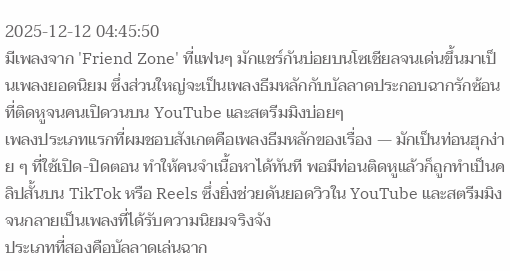2025-12-12 04:45:50
มีเพลงจาก 'Friend Zone' ที่แฟนๆ มักแชร์กันบ่อยบนโซเชียลจนเด่นขึ้นมาเป็นเพลงยอดนิยม ซึ่งส่วนใหญ่จะเป็นเพลงธีมหลักกับบัลลาดประกอบฉากรักซ้อนที่ติดหูจนคนเปิดวนบน YouTube และสตรีมมิงบ่อยๆ
เพลงประเภทแรกที่ผมชอบสังเกตคือเพลงธีมหลักของเรื่อง — มักเป็นท่อนฮุกง่าย ๆ ที่ใช้เปิด-ปิดตอน ทำให้คนจำเนื้อหาได้ทันที พอมีท่อนติดหูแล้วก็ถูกทำเป็นคลิปสั้นบน TikTok หรือ Reels ซึ่งยิ่งช่วยดันยอดวิวใน YouTube และสตรีมมิงจนกลายเป็นเพลงที่ได้รับความนิยมจริงจัง
ประเภทที่สองคือบัลลาดเล่นฉาก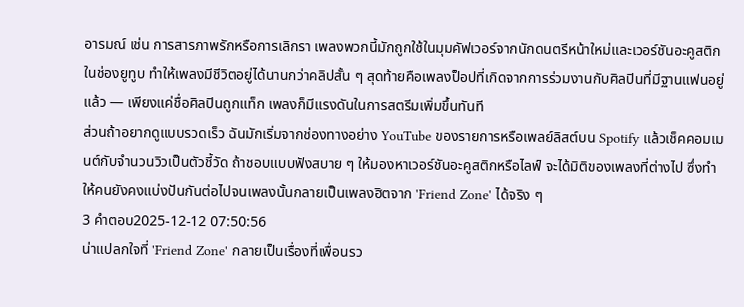อารมณ์ เช่น การสารภาพรักหรือการเลิกรา เพลงพวกนี้มักถูกใช้ในมุมคัฟเวอร์จากนักดนตรีหน้าใหม่และเวอร์ชันอะคูสติกในช่องยูทูบ ทำให้เพลงมีชีวิตอยู่ได้นานกว่าคลิปสั้น ๆ สุดท้ายคือเพลงป็อปที่เกิดจากการร่วมงานกับศิลปินที่มีฐานแฟนอยู่แล้ว — เพียงแค่ชื่อศิลปินถูกแท็ก เพลงก็มีแรงดันในการสตรีมเพิ่มขึ้นทันที
ส่วนถ้าอยากดูแบบรวดเร็ว ฉันมักเริ่มจากช่องทางอย่าง YouTube ของรายการหรือเพลย์ลิสต์บน Spotify แล้วเช็คคอมเมนต์กับจำนวนวิวเป็นตัวชี้วัด ถ้าชอบแบบฟังสบาย ๆ ให้มองหาเวอร์ชันอะคูสติกหรือไลฟ์ จะได้มิติของเพลงที่ต่างไป ซึ่งทำให้คนยังคงแบ่งปันกันต่อไปจนเพลงนั้นกลายเป็นเพลงฮิตจาก 'Friend Zone' ได้จริง ๆ
3 คำตอบ2025-12-12 07:50:56
น่าแปลกใจที่ 'Friend Zone' กลายเป็นเรื่องที่เพื่อนรว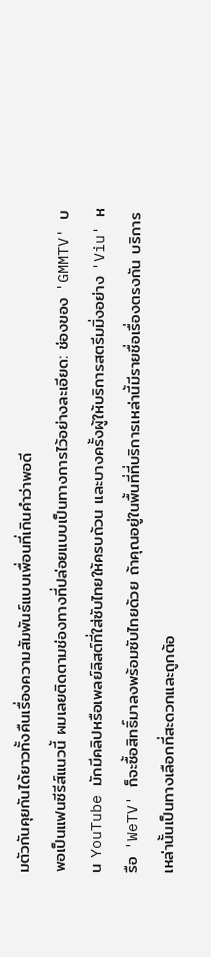มตัวกันคุยกันได้ยาวทั้งคืนเรื่องความสัมพันธ์แบบเพื่อนที่เกินคำว่าพอดี
พอเป็นแฟนซีรีส์แนวนี้ ผมเลยติดตามช่องทางที่ปล่อยแบบเป็นทางการไว้อย่างละเอียด: ช่องของ 'GMMTV' บน YouTube มักมีคลิปหรือเพลย์ลิสต์ที่ใส่ซับไทยให้ครบถ้วน และบางครั้งผู้ให้บริการสตรีมมิ่งอย่าง 'Viu' หรือ 'WeTV' ก็จะซื้อสิทธิ์มาลงพร้อมซับไทยด้วย ถ้าคุณอยู่ในพื้นที่ที่บริการเหล่านี้มีรายชื่อเรื่องตรงกัน บริการเหล่านั้นเป็นทางเลือกที่สะดวกและถูกต้อ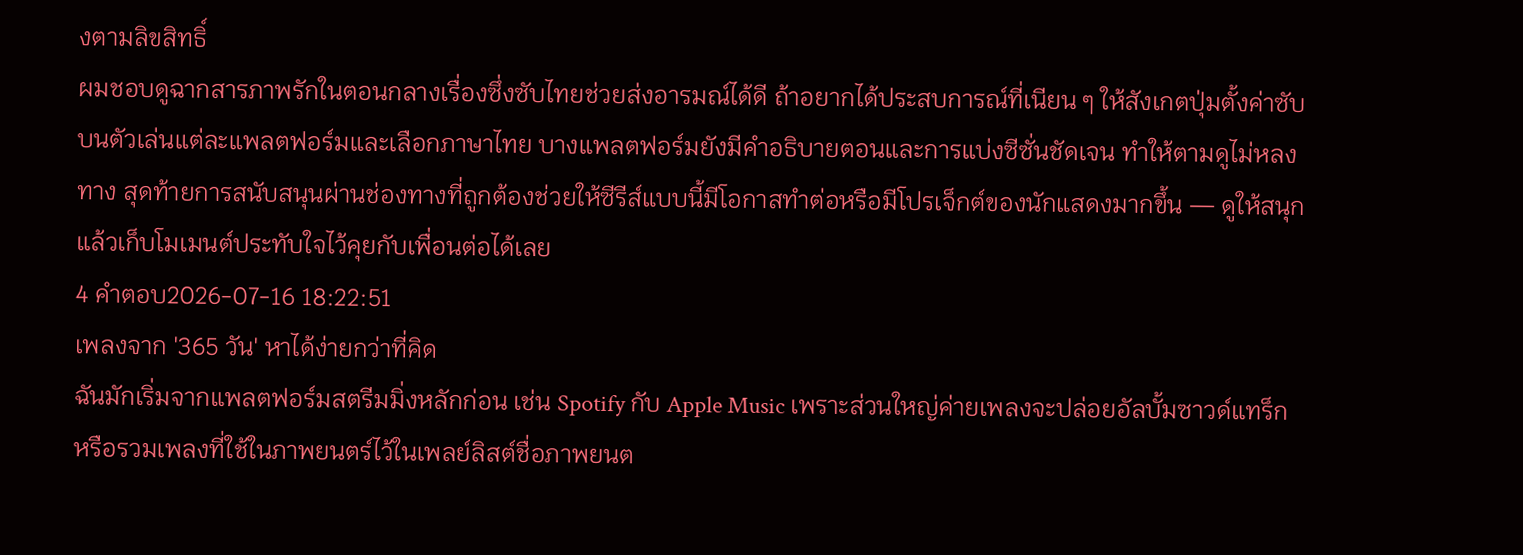งตามลิขสิทธิ์
ผมชอบดูฉากสารภาพรักในตอนกลางเรื่องซึ่งซับไทยช่วยส่งอารมณ์ได้ดี ถ้าอยากได้ประสบการณ์ที่เนียน ๆ ให้สังเกตปุ่มตั้งค่าซับบนตัวเล่นแต่ละแพลตฟอร์มและเลือกภาษาไทย บางแพลตฟอร์มยังมีคำอธิบายตอนและการแบ่งซีซั่นชัดเจน ทำให้ตามดูไม่หลงทาง สุดท้ายการสนับสนุนผ่านช่องทางที่ถูกต้องช่วยให้ซีรีส์แบบนี้มีโอกาสทำต่อหรือมีโปรเจ็กต์ของนักแสดงมากขึ้น — ดูให้สนุก แล้วเก็บโมเมนต์ประทับใจไว้คุยกับเพื่อนต่อได้เลย
4 คำตอบ2026-07-16 18:22:51
เพลงจาก '365 วัน' หาได้ง่ายกว่าที่คิด
ฉันมักเริ่มจากแพลตฟอร์มสตรีมมิ่งหลักก่อน เช่น Spotify กับ Apple Music เพราะส่วนใหญ่ค่ายเพลงจะปล่อยอัลบั้มซาวด์แทร็กหรือรวมเพลงที่ใช้ในภาพยนตร์ไว้ในเพลย์ลิสต์ชื่อภาพยนต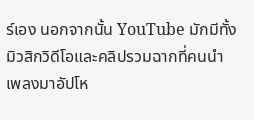ร์เอง นอกจากนั้น YouTube มักมีทั้งมิวสิกวิดีโอและคลิปรวมฉากที่คนนำเพลงมาอัปโห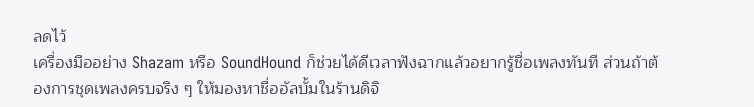ลดไว้
เครื่องมืออย่าง Shazam หรือ SoundHound ก็ช่วยได้ดีเวลาฟังฉากแล้วอยากรู้ชื่อเพลงทันที ส่วนถ้าต้องการชุดเพลงครบจริง ๆ ให้มองหาชื่ออัลบั้มในร้านดิจิ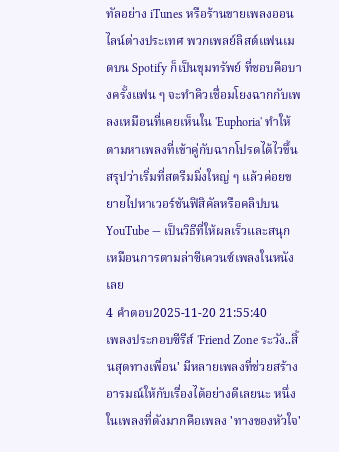ทัลอย่าง iTunes หรือร้านขายเพลงออนไลน์ต่างประเทศ พวกเพลย์ลิสต์แฟนเมดบน Spotify ก็เป็นขุมทรัพย์ ที่ชอบคือบางครั้งแฟน ๆ จะทำคิวเชื่อมโยงฉากกับเพลงเหมือนที่เคยเห็นใน 'Euphoria' ทำให้ตามหาเพลงที่เข้าคู่กับฉากโปรดได้ไวขึ้น
สรุปว่าเริ่มที่สตรีมมิ่งใหญ่ ๆ แล้วค่อยขยายไปหาเวอร์ชันฟิสิคัลหรือคลิปบน YouTube — เป็นวิธีที่ให้ผลเร็วและสนุกเหมือนการตามล่าซีเควนซ์เพลงในหนังเลย
4 คำตอบ2025-11-20 21:55:40
เพลงประกอบซีรีส์ 'Friend Zone ระวัง..สิ้นสุดทางเพื่อน' มีหลายเพลงที่ช่วยสร้างอารมณ์ให้กับเรื่องได้อย่างดีเลยนะ หนึ่งในเพลงที่ดังมากคือเพลง 'ทางของหัวใจ'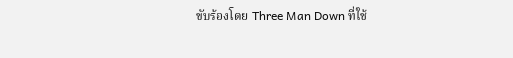ขับร้องโดย Three Man Down ที่ใช้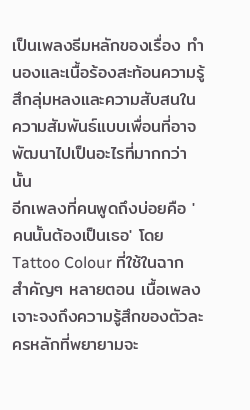เป็นเพลงธีมหลักของเรื่อง ทำนองและเนื้อร้องสะท้อนความรู้สึกลุ่มหลงและความสับสนในความสัมพันธ์แบบเพื่อนที่อาจพัฒนาไปเป็นอะไรที่มากกว่านั้น
อีกเพลงที่คนพูดถึงบ่อยคือ 'คนนั้นต้องเป็นเธอ' โดย Tattoo Colour ที่ใช้ในฉากสำคัญๆ หลายตอน เนื้อเพลงเจาะจงถึงความรู้สึกของตัวละครหลักที่พยายามจะ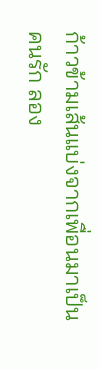ก้าวข้ามเส้นแบ่งจากเพื่อนมาเป็นคนรัก ลอง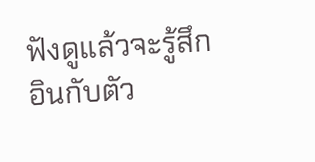ฟังดูแล้วจะรู้สึกอินกับตัว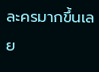ละครมากขึ้นเลย